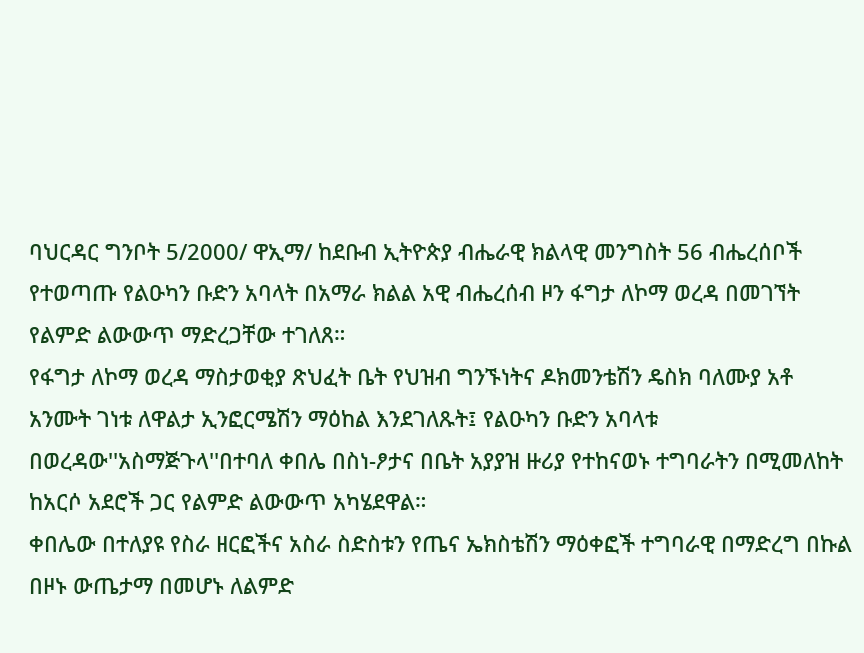ባህርዳር ግንቦት 5/2000/ ዋኢማ/ ከደቡብ ኢትዮጵያ ብሔራዊ ክልላዊ መንግስት 56 ብሔረሰቦች የተወጣጡ የልዑካን ቡድን አባላት በአማራ ክልል አዊ ብሔረሰብ ዞን ፋግታ ለኮማ ወረዳ በመገኘት የልምድ ልውውጥ ማድረጋቸው ተገለጸ።
የፋግታ ለኮማ ወረዳ ማስታወቂያ ጽህፈት ቤት የህዝብ ግንኙነትና ዶክመንቴሽን ዴስክ ባለሙያ አቶ አንሙት ገነቱ ለዋልታ ኢንፎርሜሽን ማዕከል እንደገለጹት፤ የልዑካን ቡድን አባላቱ በወረዳው''አስማጅጉላ''በተባለ ቀበሌ በስነ-ፆታና በቤት አያያዝ ዙሪያ የተከናወኑ ተግባራትን በሚመለከት ከአርሶ አደሮች ጋር የልምድ ልውውጥ አካሄደዋል።
ቀበሌው በተለያዩ የስራ ዘርፎችና አስራ ስድስቱን የጤና ኤክስቴሽን ማዕቀፎች ተግባራዊ በማድረግ በኩል በዞኑ ውጤታማ በመሆኑ ለልምድ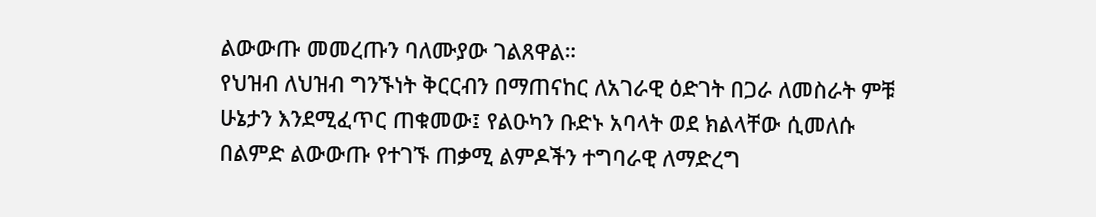ልውውጡ መመረጡን ባለሙያው ገልጸዋል።
የህዝብ ለህዝብ ግንኙነት ቅርርብን በማጠናከር ለአገራዊ ዕድገት በጋራ ለመስራት ምቹ ሁኔታን እንደሚፈጥር ጠቁመው፤ የልዑካን ቡድኑ አባላት ወደ ክልላቸው ሲመለሱ በልምድ ልውውጡ የተገኙ ጠቃሚ ልምዶችን ተግባራዊ ለማድረግ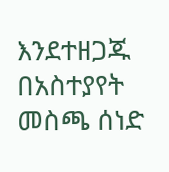እንደተዘጋጁ በአስተያየት መስጫ ሰነድ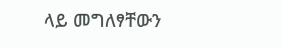ላይ መግለፃቸውን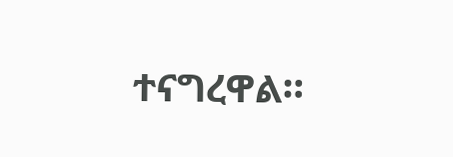ተናግረዋል።